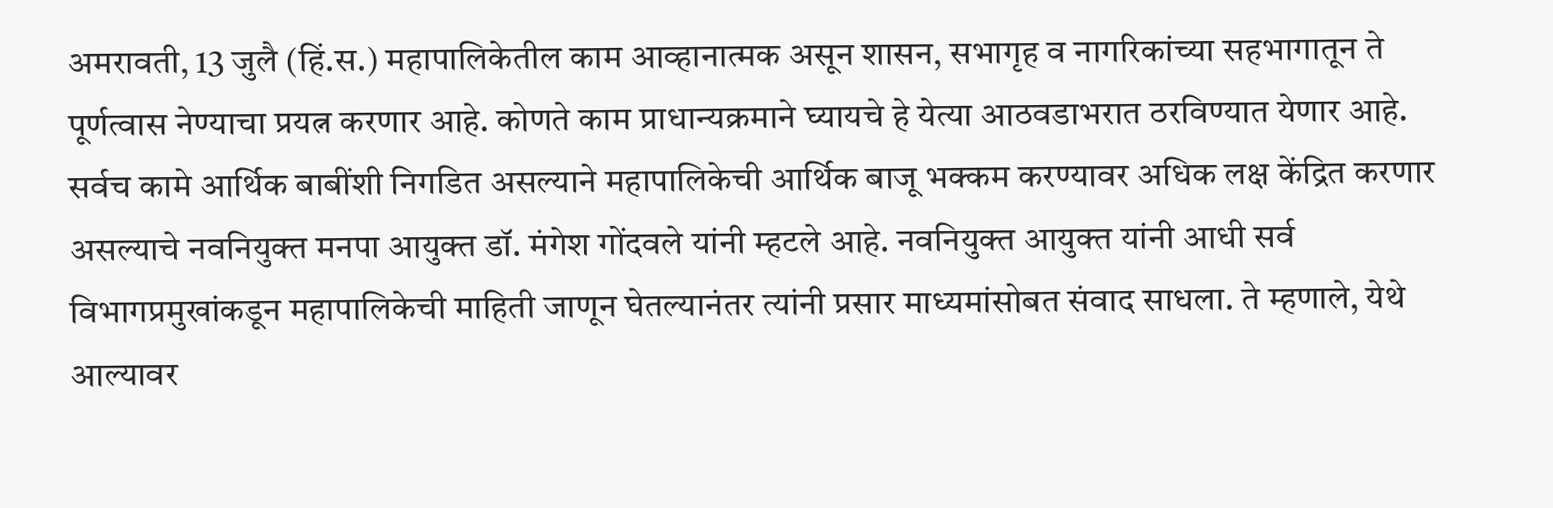अमरावती, 13 जुलै (हिं.स.) महापालिकेतील काम आव्हानात्मक असून शासन, सभागृह व नागरिकांच्या सहभागातून ते पूर्णत्वास नेण्याचा प्रयत्न करणार आहे. कोणते काम प्राधान्यक्रमाने घ्यायचे हे येत्या आठवडाभरात ठरविण्यात येणार आहे. सर्वच कामे आर्थिक बाबींशी निगडित असल्याने महापालिकेची आर्थिक बाजू भक्कम करण्यावर अधिक लक्ष केंद्रित करणार असल्याचे नवनियुक्त मनपा आयुक्त डॉ. मंगेश गोंदवले यांनी म्हटले आहे. नवनियुक्त आयुक्त यांनी आधी सर्व विभागप्रमुखांकडून महापालिकेची माहिती जाणून घेतल्यानंतर त्यांनी प्रसार माध्यमांसोबत संवाद साधला. ते म्हणाले, येथे आल्यावर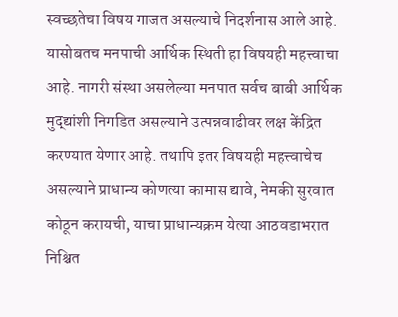स्वच्छतेचा विषय गाजत असल्याचे निदर्शनास आले आहे. यासोबतच मनपाची आर्थिक स्थिती हा विषयही महत्त्वाचा आहे. नागरी संस्था असलेल्या मनपात सर्वच बाबी आर्थिक मुद्द्यांशी निगडित असल्याने उत्पन्नवाढीवर लक्ष केंद्रित करण्यात येणार आहे. तथापि इतर विषयही महत्त्वाचेच असल्याने प्राधान्य कोणत्या कामास द्यावे, नेमकी सुरवात कोठून करायची, याचा प्राधान्यक्रम येत्या आठवडाभरात निश्चित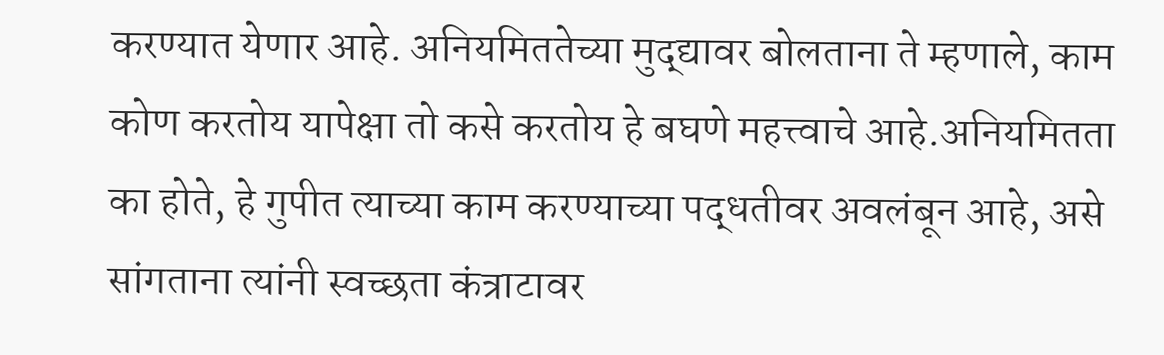करण्यात येणार आहे. अनियमिततेच्या मुद्द्यावर बोलताना ते म्हणाले, काम कोण करतोय यापेक्षा तो कसे करतोय हे बघणे महत्त्वाचे आहे.अनियमितता का होते, हे गुपीत त्याच्या काम करण्याच्या पद्धतीवर अवलंबून आहे, असे सांगताना त्यांनी स्वच्छता कंत्राटावर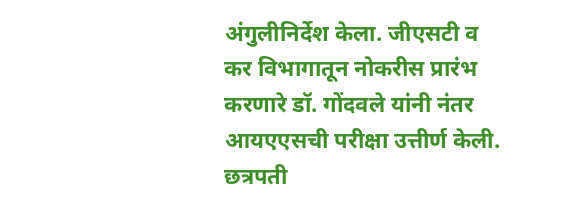अंगुलीनिर्देश केला. जीएसटी व कर विभागातून नोकरीस प्रारंभ करणारे डॉ. गोंदवले यांनी नंतर आयएएसची परीक्षा उत्तीर्ण केली. छत्रपती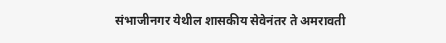संभाजीनगर येथील शासकीय सेवेनंतर ते अमरावती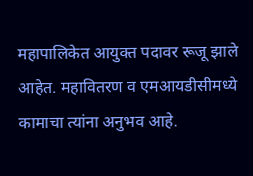महापालिकेत आयुक्त पदावर रूजू झाले आहेत. महावितरण व एमआयडीसीमध्ये कामाचा त्यांना अनुभव आहे.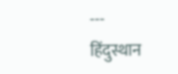---
हिंदुस्थान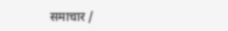समाचार /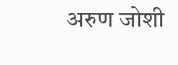अरुण जोशी